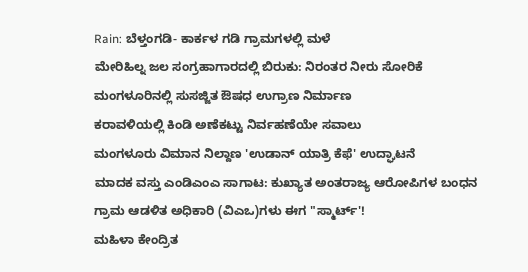Rain: ಬೆಳ್ತಂಗಡಿ- ಕಾರ್ಕಳ ಗಡಿ ಗ್ರಾಮಗಳಲ್ಲಿ ಮಳೆ
ಮೇರಿಹಿಲ್ನ ಜಲ ಸಂಗ್ರಹಾಗಾರದಲ್ಲಿ ಬಿರುಕು: ನಿರಂತರ ನೀರು ಸೋರಿಕೆ
ಮಂಗಳೂರಿನಲ್ಲಿ ಸುಸಜ್ಜಿತ ಔಷಧ ಉಗ್ರಾಣ ನಿರ್ಮಾಣ
ಕರಾವಳಿಯಲ್ಲಿ ಕಿಂಡಿ ಅಣೆಕಟ್ಟು ನಿರ್ವಹಣೆಯೇ ಸವಾಲು
ಮಂಗಳೂರು ವಿಮಾನ ನಿಲ್ದಾಣ 'ಉಡಾನ್ ಯಾತ್ರಿ ಕೆಫೆ' ಉದ್ಘಾಟನೆ
ಮಾದಕ ವಸ್ತು ಎಂಡಿಎಂಎ ಸಾಗಾಟ: ಕುಖ್ಯಾತ ಅಂತರಾಜ್ಯ ಆರೋಪಿಗಳ ಬಂಧನ
ಗ್ರಾಮ ಆಡಳಿತ ಅಧಿಕಾರಿ (ವಿಎಒ)ಗಳು ಈಗ "ಸ್ಮಾರ್ಟ್'!
ಮಹಿಳಾ ಕೇಂದ್ರಿತ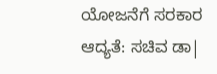ಯೋಜನೆಗೆ ಸರಕಾರ ಆದ್ಯತೆ: ಸಚಿವ ಡಾ|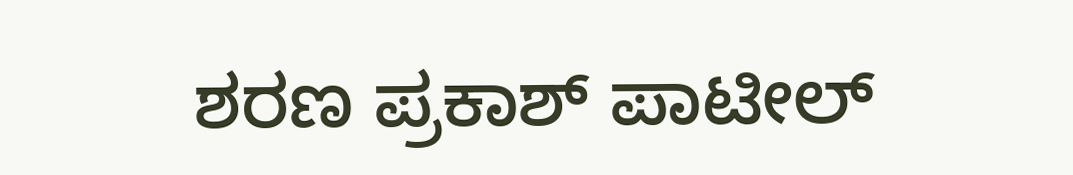ಶರಣ ಪ್ರಕಾಶ್ ಪಾಟೀಲ್